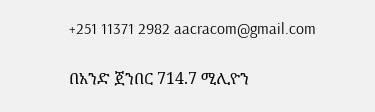+251 11371 2982 aacracom@gmail.com

በአንድ ጀንበር 714.7 ሚሊዮን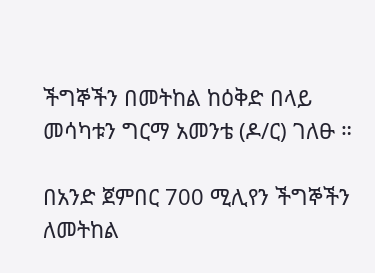ችግኞችን በመትከል ከዕቅድ በላይ መሳካቱን ግርማ አመንቴ (ዶ/ር) ገለፁ ።

በአንድ ጀምበር 700 ሚሊየን ችግኞችን ለመትከል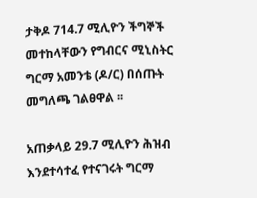ታቅዶ 714.7 ሚሊዮን ችግኞች መተከላቸውን የግብርና ሚኒስትር ግርማ አመንቴ (ዶ/ር) በሰጡት መግለጫ ገልፀዋል ፡፡

አጠቃላይ 29.7 ሚሊዮን ሕዝብ እንደተሳተፈ የተናገሩት ግርማ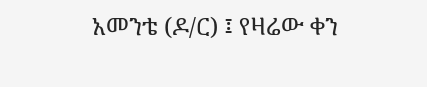አመንቴ (ዶ/ር) ፤ የዛሬው ቀን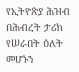የኢትዮጵያ ሕዝብ በሕብረት ታሪክ የሠራበት ዕለት መሆኑን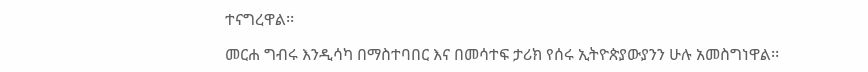ተናግረዋል፡፡

መርሐ ግብሩ እንዲሳካ በማስተባበር እና በመሳተፍ ታሪክ የሰሩ ኢትዮጵያውያንን ሁሉ አመስግነዋል፡፡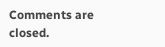Comments are closed.